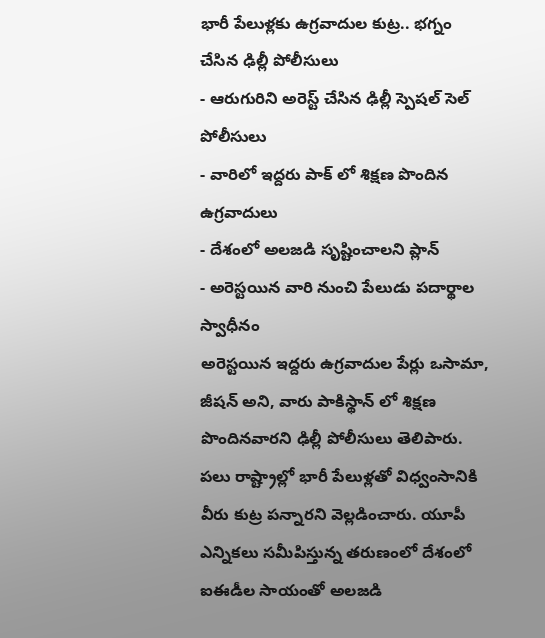భారీ పేలుళ్లకు ఉగ్రవాదుల కుట్ర.. భగ్నం చేసిన ఢిల్లీ పోలీసులు
- ఆరుగురిని అరెస్ట్ చేసిన ఢిల్లీ స్పెషల్ సెల్ పోలీసులు
- వారిలో ఇద్దరు పాక్ లో శిక్షణ పొందిన ఉగ్రవాదులు
- దేశంలో అలజడి సృష్టించాలని ప్లాన్
- అరెస్టయిన వారి నుంచి పేలుడు పదార్థాల స్వాధీనం
అరెస్టయిన ఇద్దరు ఉగ్రవాదుల పేర్లు ఒసామా, జీషన్ అని, వారు పాకిస్థాన్ లో శిక్షణ పొందినవారని ఢిల్లీ పోలీసులు తెలిపారు. పలు రాష్ట్రాల్లో భారీ పేలుళ్లతో విధ్వంసానికి వీరు కుట్ర పన్నారని వెల్లడించారు. యూపీ ఎన్నికలు సమీపిస్తున్న తరుణంలో దేశంలో ఐఈడీల సాయంతో అలజడి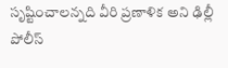సృష్టించాలన్నది వీరి ప్రణాళిక అని ఢిల్లీ పోలీస్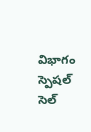విభాగం స్పెషల్ సెల్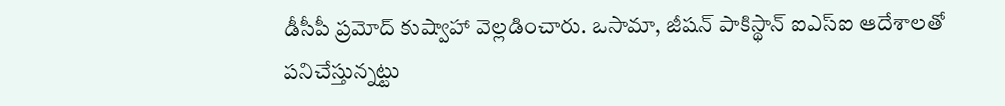డీసీపీ ప్రమోద్ కుష్వాహా వెల్లడించారు. ఒసామా, జీషన్ పాకిస్థాన్ ఐఎస్ఐ ఆదేశాలతో పనిచేస్తున్నట్టు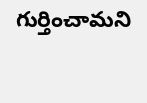గుర్తించామని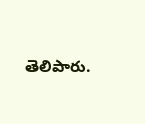తెలిపారు.